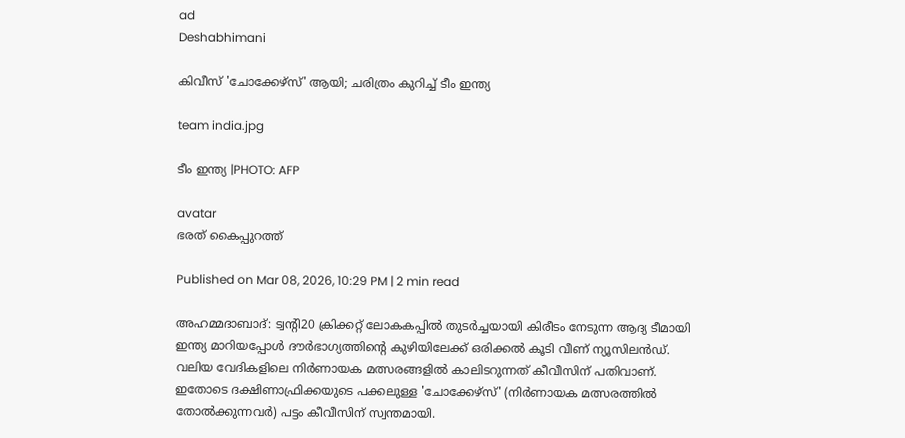ad
Deshabhimani

കിവീസ് 'ചോക്കേഴ്സ്' ആയി; ചരിത്രം കുറിച്ച് ടീം ഇന്ത്യ

team india.jpg

ടീം ഇന്ത്യ |PHOTO: AFP

avatar
ഭരത് കൈപ്പുറത്ത്

Published on Mar 08, 2026, 10:29 PM | 2 min read

അഹമ്മദാബാദ്‌: ട്വന്റി20 ക്രിക്കറ്റ്‌ ലോകകപ്പിൽ തുടർച്ചയായി കിരീടം നേടുന്ന ആദ്യ ടീമായി ഇന്ത്യ മാറിയപ്പോൾ ദൗർഭാഗ്യത്തിന്റെ കുഴിയിലേക്ക് ഒരിക്കൽ കൂടി വീണ് ന്യൂസിലൻഡ്. വലിയ വേദികളിലെ നിർണായക മത്സരങ്ങളിൽ കാലിടറുന്നത്‌ കീവീസിന് പതിവാണ്‌. ഇതോടെ ദക്ഷിണാഫ്രിക്കയുടെ പക്കലുള്ള 'ചോക്കേഴ്സ്' (നിർണായക മത്സരത്തിൽ തോൽക്കുന്നവർ) പട്ടം കീവീസിന് സ്വന്തമായി.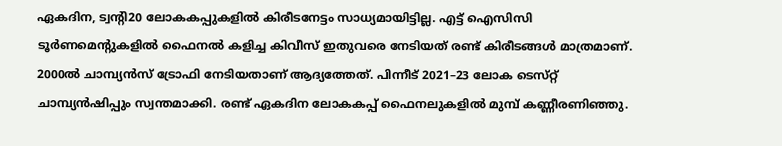ഏകദിന, ട്വന്റി20 ലോകകപ്പുകളിൽ കിരീടനേട്ടം സാധ്യമായിട്ടില്ല. എട്ട് ഐസിസി ടൂർണമെന്റുകളിൽ ഫൈനൽ കളിച്ച കിവീസ് ഇതുവരെ നേടിയത്‌ രണ്ട്‌ കിരീടങ്ങൾ മാത്രമാണ്. 2000ൽ ചാമ്പ്യൻസ്‌ ട്രോഫി നേടിയതാണ്‌ ആദ്യത്തേത്‌. പിന്നീട്‌ 2021–23 ലോക ടെസ്‌റ്റ്‌ ചാമ്പ്യൻഷിപ്പും സ്വന്തമാക്കി. രണ്ട്‌ ഏകദിന ലോകകപ്പ്‌ ഫൈനലുകളിൽ മുമ്പ് കണ്ണീരണിഞ്ഞു.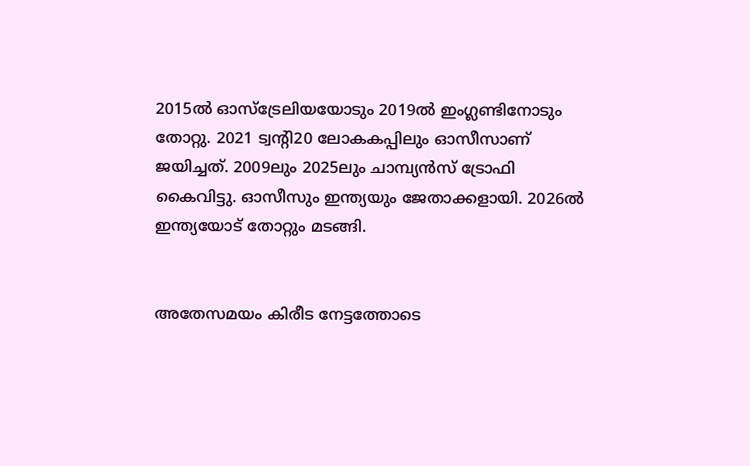2015ൽ ഓസ്‌ട്രേലിയയോടും 2019ൽ ഇംഗ്ലണ്ടിനോടും തോറ്റു. 2021 ട്വന്റി20 ലോകകപ്പിലും ഓസീസാണ്‌ ജയിച്ചത്‌. 2009ലും 2025ലും ചാമ്പ്യൻസ്‌ ട്രോഫി കൈവിട്ടു. ഓസീസും ഇന്ത്യയും ജേതാക്കളായി. 2026ൽ ഇന്ത്യയോട് തോറ്റും മടങ്ങി.


അതേസമയം കിരീട നേട്ടത്തോടെ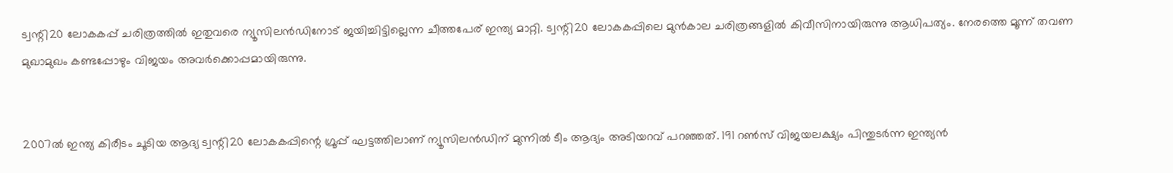ട്വന്റി20 ലോകകപ്പ് ചരിത്രത്തിൽ ഇതുവരെ ന്യൂസിലൻഡിനോട് ജയിച്ചിട്ടില്ലെന്ന ചീത്തപേര് ഇന്ത്യ മാറ്റി. ട്വന്റി20 ലോകകപ്പിലെ മുൻകാല ചരിത്രങ്ങളിൽ കിവീസിനായിരുന്നു ആധിപത്യം. നേരത്തെ മൂന്ന്‌ തവണ മുഖാമുഖം കണ്ടപ്പോഴും വിജയം അവർക്കൊപ്പമായിരുന്നു.


2007ൽ ഇന്ത്യ കിരീടം ചൂടിയ ആദ്യ ട്വന്റി20 ലോകകപ്പിന്റെ ഗ്രൂപ്പ് ഘട്ടത്തിലാണ് ന്യൂസിലൻഡിന് മുന്നിൽ ടീം ആദ്യം അടിയറവ് പറഞ്ഞത്. 191 റൺസ് വിജയലക്ഷ്യം പിന്തുടർന്ന ഇന്ത്യൻ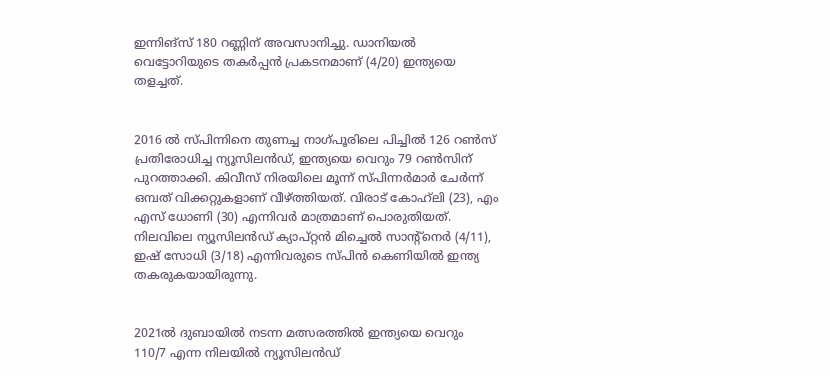ഇന്നിങ്സ് 180 റണ്ണിന് അവസാനിച്ചു. ഡാനിയൽ വെട്ടോറിയുടെ തകർപ്പൻ പ്രകടനമാണ് (4/20) ഇന്ത്യയെ തളച്ചത്.


2016 ൽ സ്പിന്നിനെ തുണച്ച നാഗ്പൂരിലെ പിച്ചിൽ 126 റൺസ് പ്രതിരോധിച്ച ന്യൂസിലൻഡ്, ഇന്ത്യയെ വെറും 79 റൺസിന് പുറത്താക്കി. കിവീസ് നിരയിലെ മൂന്ന് സ്പിന്നർമാർ ചേർന്ന് ഒമ്പത് വിക്കറ്റുകളാണ് വീഴ്ത്തിയത്. വിരാട് കോഹ്‌ലി (23), എം എസ് ധോണി (30) എന്നിവർ മാത്രമാണ് പൊരുതിയത്. നിലവിലെ ന്യൂസിലൻഡ് ക്യാപ്റ്റൻ മിച്ചെൽ സാന്റ്‌നെർ (4/11), ഇഷ് സോധി (3/18) എന്നിവരുടെ സ്പിൻ കെണിയിൽ ഇന്ത്യ തകരുകയായിരുന്നു.


2021ൽ ദുബായിൽ നടന്ന മത്സരത്തിൽ ഇന്ത്യയെ വെറും 110/7 എന്ന നിലയിൽ ന്യൂസിലൻഡ്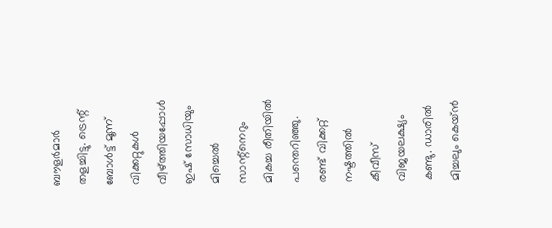ബൗളർമാർ തളച്ചിട്ടു. ട്രെന്റ് ബോൾട്ട് മൂന്ന് വിക്കറ്റുകൾ വീഴ്ത്തിയപ്പോൾ ഇഷ് സോധിയും മിച്ചെൽ സാന്റ്‌നെറും മികച്ച രീതിയിൽ പന്തെറിഞ്ഞു. രണ്ട് വിക്കറ്റ് നഷ്ടത്തിൽ കീവീസ് വിജയലക്ഷ്യം കണ്ടു. ഡാരിൽ മിച്ചലും കെയ്ൻ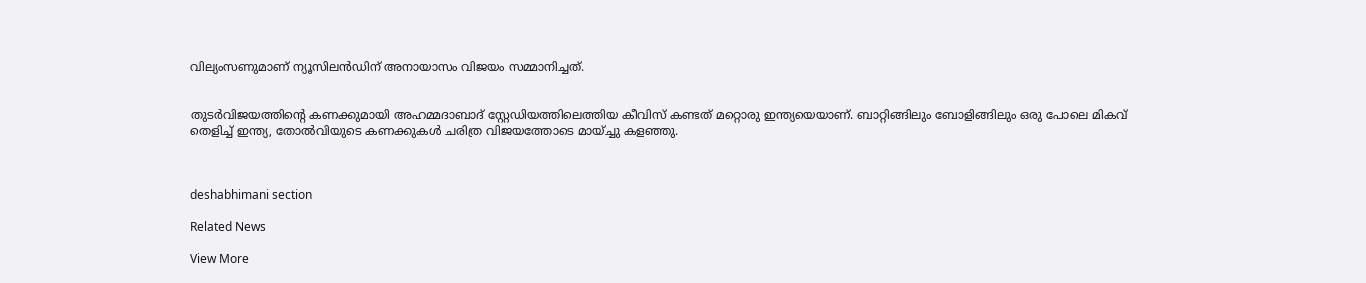വില്യംസണുമാണ് ന്യൂസിലൻഡിന് അനായാസം വിജയം സമ്മാനിച്ചത്.


തുടർവിജയത്തിന്റെ കണക്കുമായി അഹമ്മദാബാദ്‌ സ്റ്റേഡിയത്തിലെത്തിയ കീവിസ് കണ്ടത് മറ്റൊരു ഇന്ത്യയെയാണ്. ബാറ്റിങ്ങിലും ബോളിങ്ങിലും ഒരു പോലെ മികവ് തെളിച്ച് ഇന്ത്യ, തോൽവിയുടെ കണക്കുകൾ ചരിത്ര വിജയത്തോടെ മായ്ച്ചു കളഞ്ഞു.



deshabhimani section

Related News

View More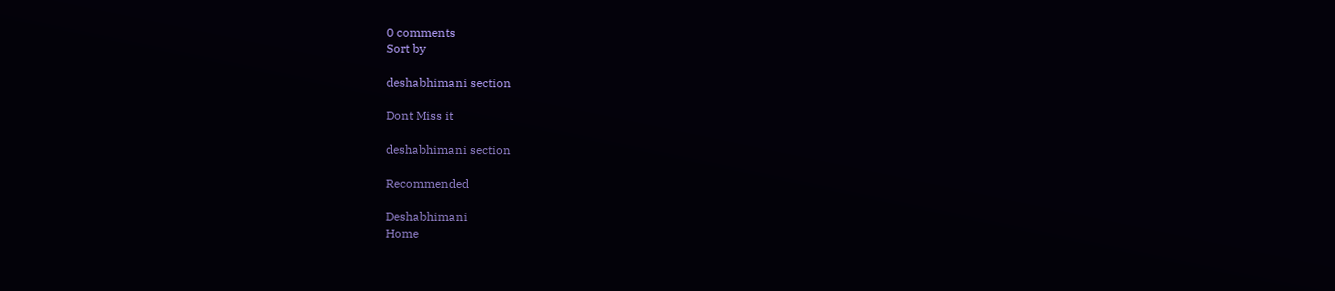0 comments
Sort by

deshabhimani section

Dont Miss it

deshabhimani section

Recommended

Deshabhimani
Home